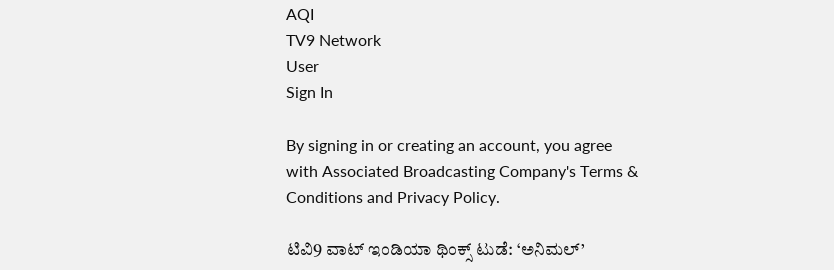AQI
TV9 Network
User
Sign In

By signing in or creating an account, you agree with Associated Broadcasting Company's Terms & Conditions and Privacy Policy.

ಟಿವಿ9 ವಾಟ್ ಇಂಡಿಯಾ ಥಿಂಕ್ಸ್ ಟುಡೆ: ‘ಅನಿಮಲ್’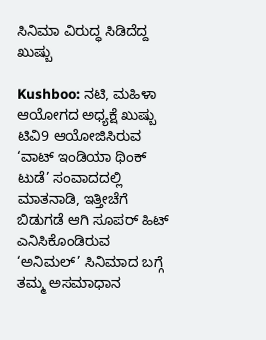ಸಿನಿಮಾ ವಿರುದ್ಧ ಸಿಡಿದೆದ್ದ ಖುಷ್ಬು

Kushboo: ನಟಿ, ಮಹಿಳಾ ಆಯೋಗದ ಅಧ್ಯಕ್ಷೆ ಖುಷ್ಬು ಟಿವಿ9 ಆಯೋಜಿಸಿರುವ ‘ವಾಟ್ ಇಂಡಿಯಾ ಥಿಂಕ್ ಟುಡೆ’ ಸಂವಾದದಲ್ಲಿ ಮಾತನಾಡಿ, ಇತ್ತೀಚೆಗೆ ಬಿಡುಗಡೆ ಆಗಿ ಸೂಪರ್ ಹಿಟ್ ಎನಿಸಿಕೊಂಡಿರುವ ‘ಅನಿಮಲ್’ ಸಿನಿಮಾದ ಬಗ್ಗೆ ತಮ್ಮ ಅಸಮಾಧಾನ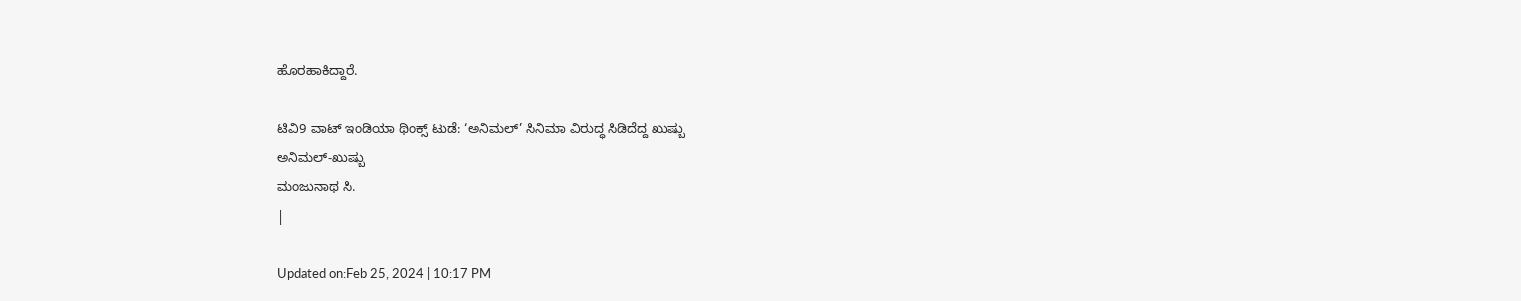ಹೊರಹಾಕಿದ್ದಾರೆ.

ಟಿವಿ9 ವಾಟ್ ಇಂಡಿಯಾ ಥಿಂಕ್ಸ್ ಟುಡೆ: ‘ಅನಿಮಲ್’ ಸಿನಿಮಾ ವಿರುದ್ಧ ಸಿಡಿದೆದ್ದ ಖುಷ್ಬು
ಅನಿಮಲ್-ಖುಷ್ಬು
ಮಂಜುನಾಥ ಸಿ.
|

Updated on:Feb 25, 2024 | 10:17 PM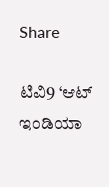Share

ಟಿವಿ9 ‘ಆಟ್ ಇಂಡಿಯಾ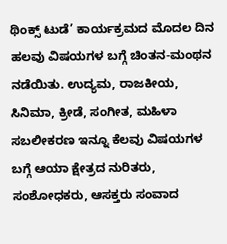ಥಿಂಕ್ಸ್ ಟುಡೆ’ ಕಾರ್ಯಕ್ರಮದ ಮೊದಲ ದಿನ ಹಲವು ವಿಷಯಗಳ ಬಗ್ಗೆ ಚಿಂತನ-ಮಂಥನ ನಡೆಯಿತು. ಉದ್ಯಮ, ರಾಜಕೀಯ, ಸಿನಿಮಾ, ಕ್ರೀಡೆ, ಸಂಗೀತ, ಮಹಿಳಾ ಸಬಲೀಕರಣ ಇನ್ನೂ ಕೆಲವು ವಿಷಯಗಳ ಬಗ್ಗೆ ಆಯಾ ಕ್ಷೇತ್ರದ ನುರಿತರು, ಸಂಶೋಧಕರು, ಆಸಕ್ತರು ಸಂವಾದ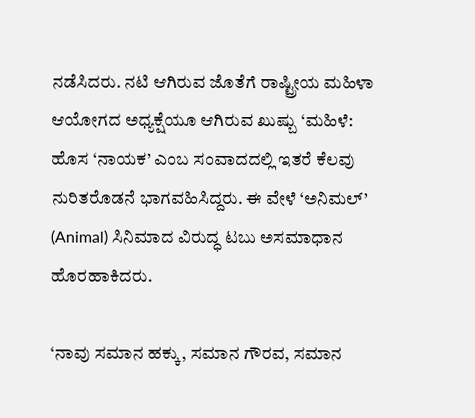ನಡೆಸಿದರು. ನಟಿ ಆಗಿರುವ ಜೊತೆಗೆ ರಾಷ್ಟ್ರೀಯ ಮಹಿಳಾ ಆಯೋಗದ ಅಧ್ಯಕ್ಷೆಯೂ ಆಗಿರುವ ಖುಷ್ಬು ‘ಮಹಿಳೆ: ಹೊಸ ‘ನಾಯಕ’ ಎಂಬ ಸಂವಾದದಲ್ಲಿ ಇತರೆ ಕೆಲವು ನುರಿತರೊಡನೆ ಭಾಗವಹಿಸಿದ್ದರು. ಈ ವೇಳೆ ‘ಅನಿಮಲ್’ (Animal) ಸಿನಿಮಾದ ವಿರುದ್ಧ ಟಬು ಅಸಮಾಧಾನ ಹೊರಹಾಕಿದರು.

‘ನಾವು ಸಮಾನ ಹಕ್ಕು, ಸಮಾನ ಗೌರವ, ಸಮಾನ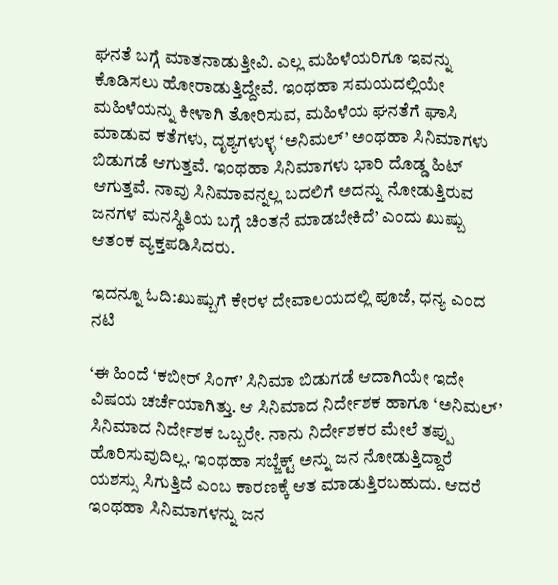ಘನತೆ ಬಗ್ಗೆ ಮಾತನಾಡುತ್ತೀವಿ. ಎಲ್ಲ ಮಹಿಳೆಯರಿಗೂ ಇವನ್ನು ಕೊಡಿಸಲು ಹೋರಾಡುತ್ತಿದ್ದೇವೆ. ಇಂಥಹಾ ಸಮಯದಲ್ಲಿಯೇ ಮಹಿಳೆಯನ್ನು ಕೀಳಾಗಿ ತೋರಿಸುವ, ಮಹಿಳೆಯ ಘನತೆಗೆ ಘಾಸಿ ಮಾಡುವ ಕತೆಗಳು, ದೃಶ್ಯಗಳುಳ್ಳ ‘ಅನಿಮಲ್’ ಅಂಥಹಾ ಸಿನಿಮಾಗಳು ಬಿಡುಗಡೆ ಆಗುತ್ತವೆ. ಇಂಥಹಾ ಸಿನಿಮಾಗಳು ಭಾರಿ ದೊಡ್ಡ ಹಿಟ್ ಆಗುತ್ತವೆ. ನಾವು ಸಿನಿಮಾವನ್ನಲ್ಲ ಬದಲಿಗೆ ಅದನ್ನು ನೋಡುತ್ತಿರುವ ಜನಗಳ ಮನಸ್ಥಿತಿಯ ಬಗ್ಗೆ ಚಿಂತನೆ ಮಾಡಬೇಕಿದೆ’ ಎಂದು ಖುಷ್ಬು ಆತಂಕ ವ್ಯಕ್ತಪಡಿಸಿದರು.

ಇದನ್ನೂ ಓದಿ:ಖುಷ್ಬುಗೆ ಕೇರಳ ದೇವಾಲಯದಲ್ಲಿ ಪೂಜೆ, ಧನ್ಯ ಎಂದ ನಟಿ

‘ಈ ಹಿಂದೆ ‘ಕಬೀರ್ ಸಿಂಗ್’ ಸಿನಿಮಾ ಬಿಡುಗಡೆ ಆದಾಗಿಯೇ ಇದೇ ವಿಷಯ ಚರ್ಚೆಯಾಗಿತ್ತು. ಆ ಸಿನಿಮಾದ ನಿರ್ದೇಶಕ ಹಾಗೂ ‘ಅನಿಮಲ್’ ಸಿನಿಮಾದ ನಿರ್ದೇಶಕ ಒಬ್ಬರೇ. ನಾನು ನಿರ್ದೇಶಕರ ಮೇಲೆ ತಪ್ಪು ಹೊರಿಸುವುದಿಲ್ಲ. ಇಂಥಹಾ ಸಬ್ಜೆಕ್ಟ್ ಅನ್ನು ಜನ ನೋಡುತ್ತಿದ್ದಾರೆ ಯಶಸ್ಸು ಸಿಗುತ್ತಿದೆ ಎಂಬ ಕಾರಣಕ್ಕೆ ಆತ ಮಾಡುತ್ತಿರಬಹುದು. ಆದರೆ ಇಂಥಹಾ ಸಿನಿಮಾಗಳನ್ನು ಜನ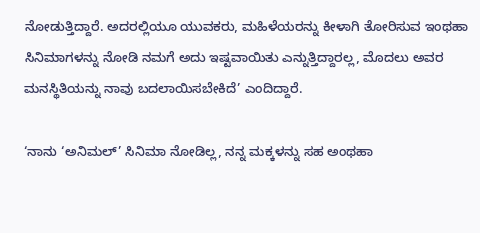ನೋಡುತ್ತಿದ್ದಾರೆ. ಅದರಲ್ಲಿಯೂ ಯುವಕರು, ಮಹಿಳೆಯರನ್ನು ಕೀಳಾಗಿ ತೋರಿಸುವ ಇಂಥಹಾ ಸಿನಿಮಾಗಳನ್ನು ನೋಡಿ ನಮಗೆ ಅದು ಇಷ್ಟವಾಯಿತು ಎನ್ನುತ್ತಿದ್ದಾರಲ್ಲ, ಮೊದಲು ಅವರ ಮನಸ್ಥಿತಿಯನ್ನು ನಾವು ಬದಲಾಯಿಸಬೇಕಿದೆ’ ಎಂದಿದ್ದಾರೆ.

‘ನಾನು ‘ಅನಿಮಲ್’ ಸಿನಿಮಾ ನೋಡಿಲ್ಲ, ನನ್ನ ಮಕ್ಕಳನ್ನು ಸಹ ಅಂಥಹಾ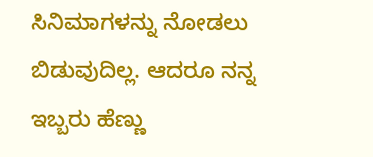ಸಿನಿಮಾಗಳನ್ನು ನೋಡಲು ಬಿಡುವುದಿಲ್ಲ. ಆದರೂ ನನ್ನ ಇಬ್ಬರು ಹೆಣ್ಣು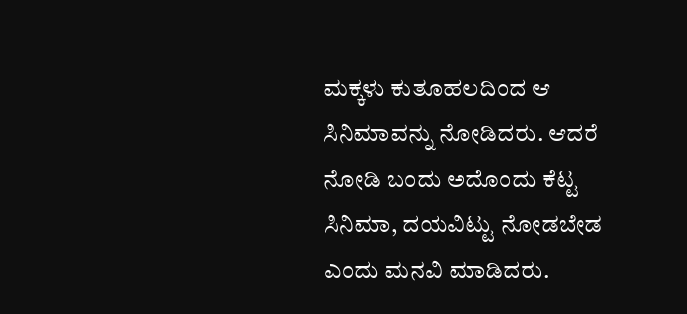ಮಕ್ಕಳು ಕುತೂಹಲದಿಂದ ಆ ಸಿನಿಮಾವನ್ನು ನೋಡಿದರು. ಆದರೆ ನೋಡಿ ಬಂದು ಅದೊಂದು ಕೆಟ್ಟ ಸಿನಿಮಾ, ದಯವಿಟ್ಟು ನೋಡಬೇಡ ಎಂದು ಮನವಿ ಮಾಡಿದರು.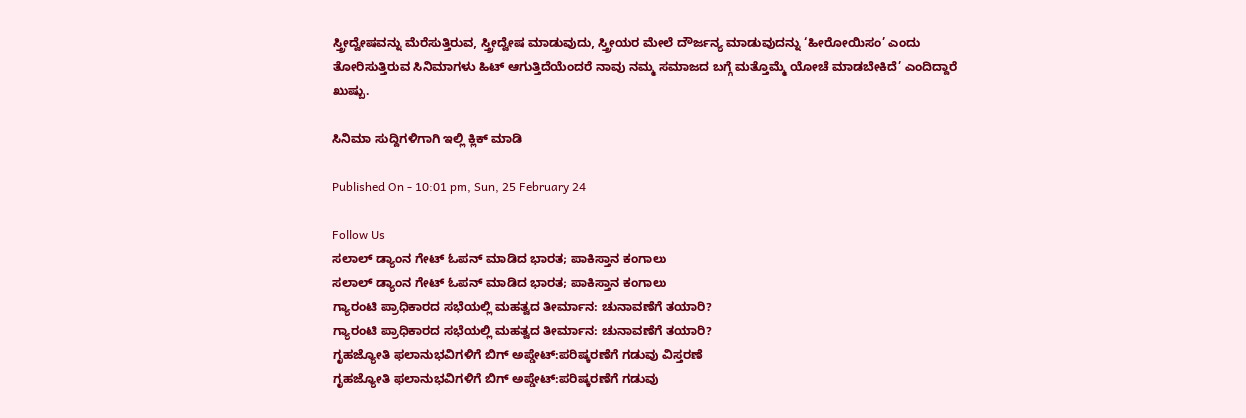ಸ್ತ್ರೀದ್ವೇಷವನ್ನು ಮೆರೆಸುತ್ತಿರುವ, ಸ್ತ್ರೀದ್ವೇಷ ಮಾಡುವುದು, ಸ್ತ್ರೀಯರ ಮೇಲೆ ದೌರ್ಜನ್ಯ ಮಾಡುವುದನ್ನು ‘ಹೀರೋಯಿಸಂ’ ಎಂದು ತೋರಿಸುತ್ತಿರುವ ಸಿನಿಮಾಗಳು ಹಿಟ್ ಆಗುತ್ತಿದೆಯೆಂದರೆ ನಾವು ನಮ್ಮ ಸಮಾಜದ ಬಗ್ಗೆ ಮತ್ತೊಮ್ಮೆ ಯೋಚೆ ಮಾಡಬೇಕಿದೆ’ ಎಂದಿದ್ದಾರೆ ಖುಷ್ಬು.

ಸಿನಿಮಾ ಸುದ್ದಿಗಳಿಗಾಗಿ ಇಲ್ಲಿ ಕ್ಲಿಕ್ ಮಾಡಿ

Published On - 10:01 pm, Sun, 25 February 24

Follow Us
ಸಲಾಲ್ ಡ್ಯಾಂನ ಗೇಟ್ ಓಪನ್ ಮಾಡಿದ ಭಾರತ; ಪಾಕಿಸ್ತಾನ ಕಂಗಾಲು
ಸಲಾಲ್ ಡ್ಯಾಂನ ಗೇಟ್ ಓಪನ್ ಮಾಡಿದ ಭಾರತ; ಪಾಕಿಸ್ತಾನ ಕಂಗಾಲು
ಗ್ಯಾರಂಟಿ ಪ್ರಾಧಿಕಾರದ ಸಭೆಯಲ್ಲಿ ಮಹತ್ವದ ತೀರ್ಮಾನ: ಚುನಾವಣೆಗೆ ತಯಾರಿ?
ಗ್ಯಾರಂಟಿ ಪ್ರಾಧಿಕಾರದ ಸಭೆಯಲ್ಲಿ ಮಹತ್ವದ ತೀರ್ಮಾನ: ಚುನಾವಣೆಗೆ ತಯಾರಿ?
ಗೃಹಜ್ಯೋತಿ ಫಲಾನುಭವಿಗಳಿಗೆ ಬಿಗ್ ಅಪ್ಡೇಟ್:ಪರಿಷ್ಕರಣೆಗೆ ಗಡುವು ವಿಸ್ತರಣೆ
ಗೃಹಜ್ಯೋತಿ ಫಲಾನುಭವಿಗಳಿಗೆ ಬಿಗ್ ಅಪ್ಡೇಟ್:ಪರಿಷ್ಕರಣೆಗೆ ಗಡುವು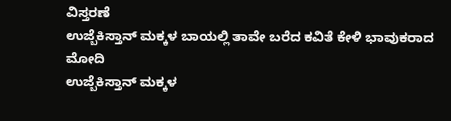ವಿಸ್ತರಣೆ
ಉಜ್ಬೆಕಿಸ್ತಾನ್‌ ಮಕ್ಕಳ ಬಾಯಲ್ಲಿ ತಾವೇ ಬರೆದ ಕವಿತೆ ಕೇಳಿ ಭಾವುಕರಾದ ಮೋದಿ
ಉಜ್ಬೆಕಿಸ್ತಾನ್‌ ಮಕ್ಕಳ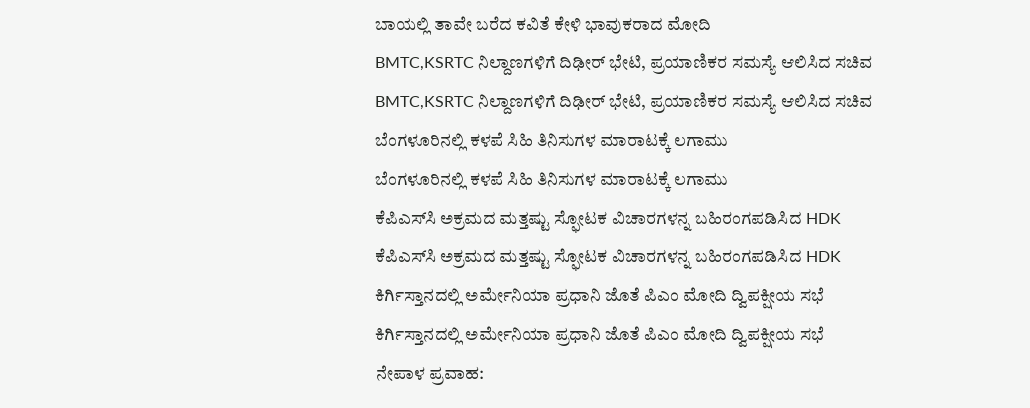ಬಾಯಲ್ಲಿ ತಾವೇ ಬರೆದ ಕವಿತೆ ಕೇಳಿ ಭಾವುಕರಾದ ಮೋದಿ
BMTC,KSRTC ನಿಲ್ದಾಣಗಳಿಗೆ ದಿಢೀರ್ ಭೇಟಿ, ಪ್ರಯಾಣಿಕರ ಸಮಸ್ಯೆ ಆಲಿಸಿದ ಸಚಿವ
BMTC,KSRTC ನಿಲ್ದಾಣಗಳಿಗೆ ದಿಢೀರ್ ಭೇಟಿ, ಪ್ರಯಾಣಿಕರ ಸಮಸ್ಯೆ ಆಲಿಸಿದ ಸಚಿವ
ಬೆಂಗಳೂರಿನಲ್ಲಿ ಕಳಪೆ ಸಿಹಿ ತಿನಿಸುಗಳ ಮಾರಾಟಕ್ಕೆ ಲಗಾಮು
ಬೆಂಗಳೂರಿನಲ್ಲಿ ಕಳಪೆ ಸಿಹಿ ತಿನಿಸುಗಳ ಮಾರಾಟಕ್ಕೆ ಲಗಾಮು
ಕೆಪಿಎಸ್‌ಸಿ ಅಕ್ರಮದ ಮತ್ತಷ್ಟು ಸ್ಫೋಟಕ ವಿಚಾರಗಳನ್ನ ಬಹಿರಂಗಪಡಿಸಿದ HDK
ಕೆಪಿಎಸ್‌ಸಿ ಅಕ್ರಮದ ಮತ್ತಷ್ಟು ಸ್ಫೋಟಕ ವಿಚಾರಗಳನ್ನ ಬಹಿರಂಗಪಡಿಸಿದ HDK
ಕಿರ್ಗಿಸ್ತಾನದಲ್ಲಿ ಅರ್ಮೇನಿಯಾ ಪ್ರಧಾನಿ ಜೊತೆ ಪಿಎಂ ಮೋದಿ ದ್ವಿಪಕ್ಷೀಯ ಸಭೆ
ಕಿರ್ಗಿಸ್ತಾನದಲ್ಲಿ ಅರ್ಮೇನಿಯಾ ಪ್ರಧಾನಿ ಜೊತೆ ಪಿಎಂ ಮೋದಿ ದ್ವಿಪಕ್ಷೀಯ ಸಭೆ
ನೇಪಾಳ ಪ್ರವಾಹ: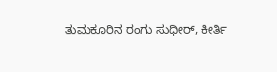ತುಮಕೂರಿನ ರಂಗು ಸುಧೀರ್, ಕೀರ್ತಿ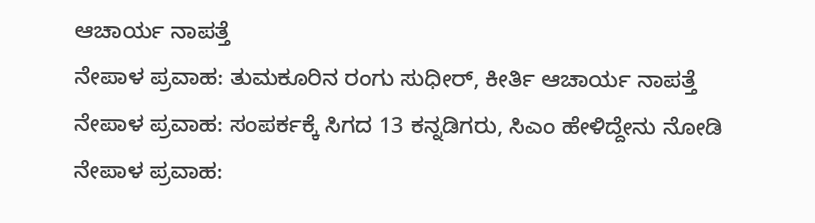ಆಚಾರ್ಯ ನಾಪತ್ತೆ
ನೇಪಾಳ ಪ್ರವಾಹ: ತುಮಕೂರಿನ ರಂಗು ಸುಧೀರ್, ಕೀರ್ತಿ ಆಚಾರ್ಯ ನಾಪತ್ತೆ
ನೇಪಾಳ ಪ್ರವಾಹ: ಸಂಪರ್ಕಕ್ಕೆ ಸಿಗದ 13 ಕನ್ನಡಿಗರು, ಸಿಎಂ ಹೇಳಿದ್ದೇನು ನೋಡಿ
ನೇಪಾಳ ಪ್ರವಾಹ: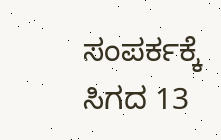ಸಂಪರ್ಕಕ್ಕೆ ಸಿಗದ 13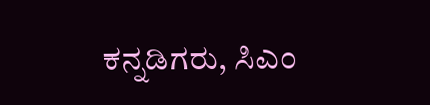ಕನ್ನಡಿಗರು, ಸಿಎಂ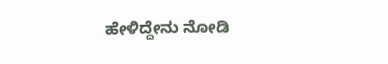ಹೇಳಿದ್ದೇನು ನೋಡಿ